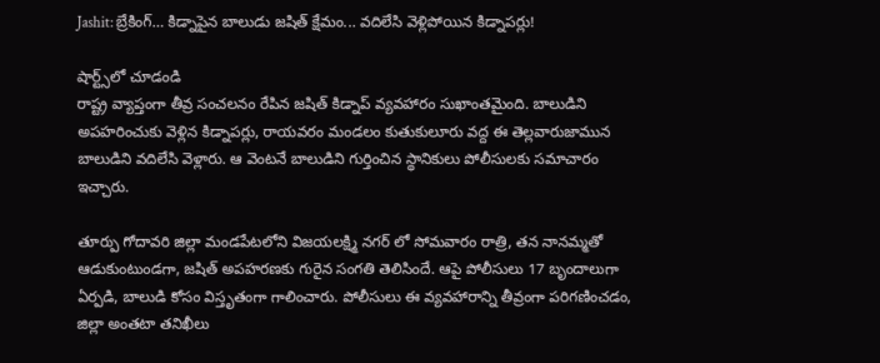Jashit: బ్రేకింగ్... కిడ్నాపైన బాలుడు జషిత్ క్షేమం... వదిలేసి వెళ్లిపోయిన కిడ్నాపర్లు!

షార్ట్స్‌లో చూడండి
రాష్ట్ర వ్యాప్తంగా తీవ్ర సంచలనం రేపిన జషిత్ కిడ్నాప్ వ్యవహారం సుఖాంతమైంది. బాలుడిని అపహరించుకు వెళ్లిన కిడ్నాపర్లు, రాయవరం మండలం కుతుకులూరు వద్ద ఈ తెల్లవారుజామున బాలుడిని వదిలేసి వెళ్లారు. ఆ వెంటనే బాలుడిని గుర్తించిన స్థానికులు పోలీసులకు సమాచారం ఇచ్చారు.

తూర్పు గోదావరి జిల్లా మండపేటలోని విజయలక్ష్మి నగర్‌ లో సోమవారం రాత్రి, తన నానమ్మతో ఆడుకుంటుండగా, జషిత్ అపహరణకు గురైన సంగతి తెలిసిందే. ఆపై పోలీసులు 17 బృందాలుగా ఏర్పడి, బాలుడి కోసం విస్తృతంగా గాలించారు. పోలీసులు ఈ వ్యవహారాన్ని తీవ్రంగా పరిగణించడం, జిల్లా అంతటా తనిఖీలు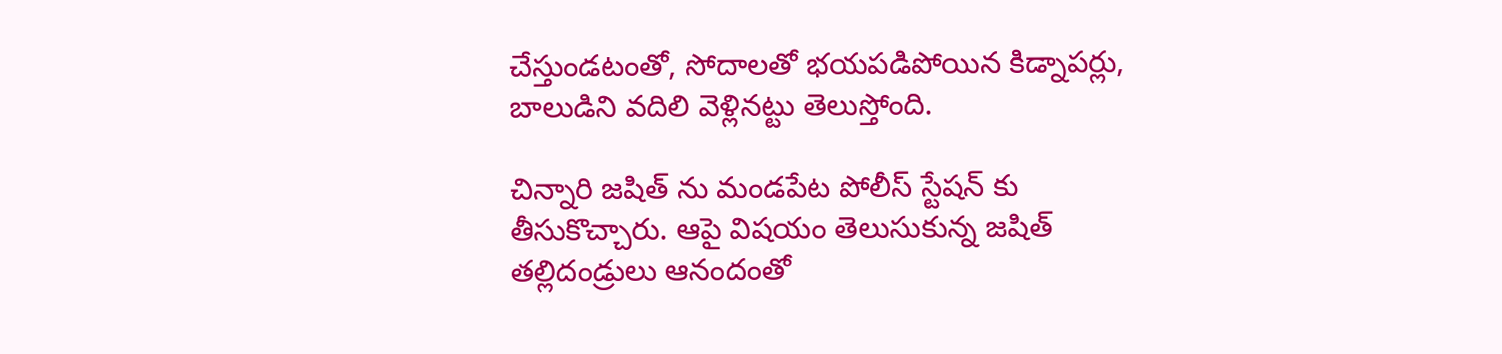చేస్తుండటంతో, సోదాలతో భయపడిపోయిన కిడ్నాపర్లు, బాలుడిని వదిలి వెళ్లినట్టు తెలుస్తోంది.

చిన్నారి జషిత్‌ ను మండపేట పోలీస్‌ స్టేషన్‌ కు తీసుకొచ్చారు. ఆపై విషయం తెలుసుకున్న జషిత్ తల్లిదండ్రులు ఆనందంతో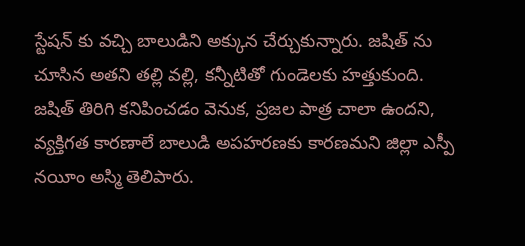స్టేషన్ కు వచ్చి బాలుడిని అక్కున చేర్చుకున్నారు. జషిత్ ను చూసిన అతని తల్లి వల్లి, కన్నీటితో గుండెలకు హత్తుకుంది. జషిత్ తిరిగి కనిపించడం వెనుక, ప్రజల పాత్ర చాలా ఉందని, వ్యక్తిగత కారణాలే బాలుడి అపహరణకు కారణమని జిల్లా ఎస్పీ నయీం అస్మి తెలిపారు.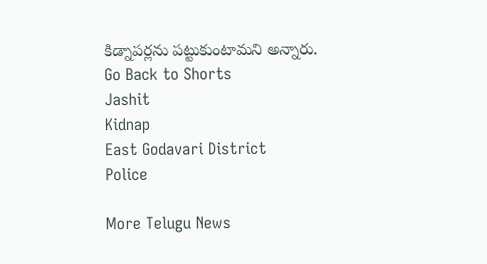కిడ్నాపర్లను పట్టుకుంటామని అన్నారు.
Go Back to Shorts
Jashit
Kidnap
East Godavari District
Police

More Telugu News